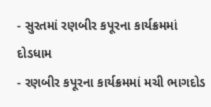- સુરતમાં રણબીર કપૂરના કાર્યક્રમમાં દોડધામ
- રણબીર કપૂરના કાર્યક્રમમાં મચી ભાગદોડ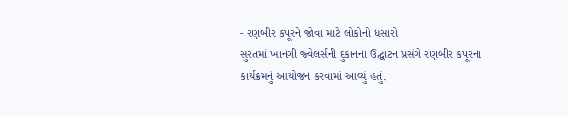- રણબીર કપૂરને જોવા માટે લોકોનો ધસારો
સુરતમાં ખાનગી જ્વેલર્સની દુકાનના ઉદ્ઘાટન પ્રસંગે રણબીર કપૂરના કાર્યક્રમનું આયોજન કરવામાં આવ્યું હતું.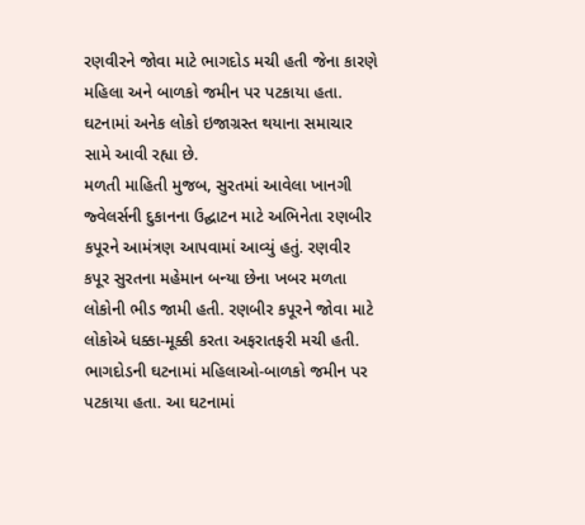રણવીરને જોવા માટે ભાગદોડ મચી હતી જેના કારણે મહિલા અને બાળકો જમીન પર પટકાયા હતા. ઘટનામાં અનેક લોકો ઇજાગ્રસ્ત થયાના સમાચાર સામે આવી રહ્યા છે.
મળતી માહિતી મુજબ, સુરતમાં આવેલા ખાનગી જ્વેલર્સની દુકાનના ઉદ્ઘાટન માટે અભિનેતા રણબીર કપૂરને આમંત્રણ આપવામાં આવ્યું હતું. રણવીર કપૂર સુરતના મહેમાન બન્યા છેના ખબર મળતા લોકોની ભીડ જામી હતી. રણબીર કપૂરને જોવા માટે લોકોએ ધક્કા-મૂક્કી કરતા અફરાતફરી મચી હતી. ભાગદોડની ઘટનામાં મહિલાઓ-બાળકો જમીન પર પટકાયા હતા. આ ઘટનામાં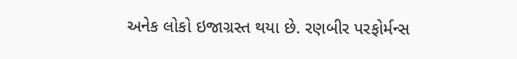અનેક લોકો ઇજાગ્રસ્ત થયા છે. રણબીર પરફોર્મન્સ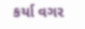કર્યા વગર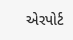એરપોર્ટ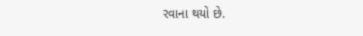રવાના થયો છે.